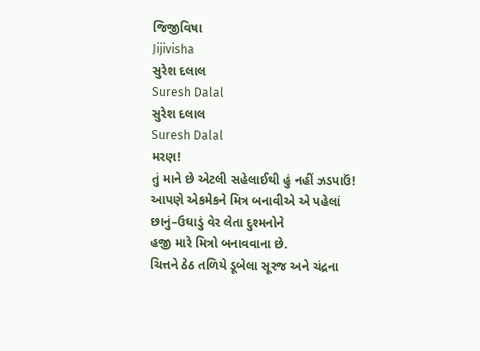જિજીવિષા
Jijivisha
સુરેશ દલાલ
Suresh Dalal
સુરેશ દલાલ
Suresh Dalal
મરણ!
તું માને છે એટલી સહેલાઈથી હું નહીં ઝડપાઉં!
આપણે એકમેકને મિત્ર બનાવીએ એ પહેલાં
છાનું–ઉઘાડું વેર લેતા દુશ્મનોને
હજી મારે મિત્રો બનાવવાના છે.
ચિત્તને ઠેઠ તળિયે ડૂબેલા સૂરજ અને ચંદ્રના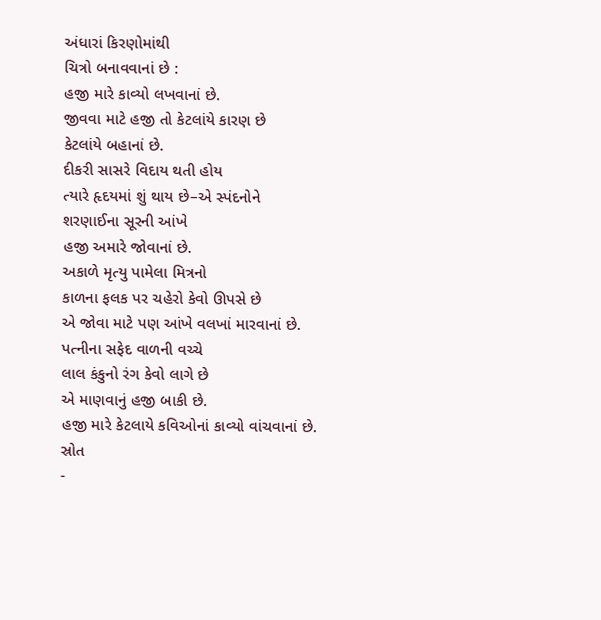અંધારાં કિરણોમાંથી
ચિત્રો બનાવવાનાં છે :
હજી મારે કાવ્યો લખવાનાં છે.
જીવવા માટે હજી તો કેટલાંયે કારણ છે
કેટલાંયે બહાનાં છે.
દીકરી સાસરે વિદાય થતી હોય
ત્યારે હૃદયમાં શું થાય છે–એ સ્પંદનોને
શરણાઈના સૂરની આંખે
હજી અમારે જોવાનાં છે.
અકાળે મૃત્યુ પામેલા મિત્રનો
કાળના ફલક પર ચહેરો કેવો ઊપસે છે
એ જોવા માટે પણ આંખે વલખાં મારવાનાં છે.
પત્નીના સફેદ વાળની વચ્ચે
લાલ કંકુનો રંગ કેવો લાગે છે
એ માણવાનું હજી બાકી છે.
હજી મારે કેટલાયે કવિઓનાં કાવ્યો વાંચવાનાં છે.
સ્રોત
-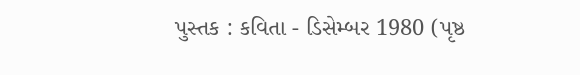પુસ્તક : કવિતા - ડિસેમ્બર 1980 (પૃષ્ઠ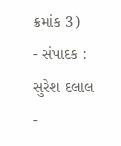ક્રમાંક 3)
- સંપાદક : સુરેશ દલાલ
-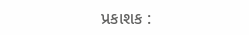પ્રકાશક :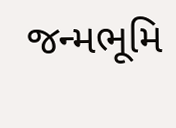જન્મભૂમિ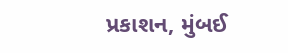પ્રકાશન, મુંબઈ